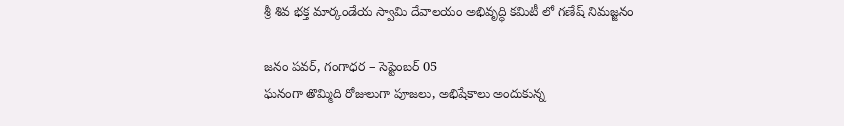శ్రీ శివ భక్త మార్కండేయ స్వామి దేవాలయం అభివృద్ధి కమిటీ లో గణేష్ నిమజ్జనం

జనం పవర్, గంగాధర – సెప్టెంబర్ 05
ఘనంగా తొమ్మిది రోజులుగా పూజలు, అభిషేకాలు అందుకున్న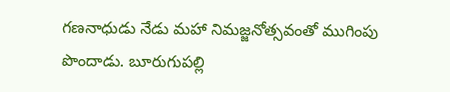గణనాధుడు నేడు మహా నిమజ్జనోత్సవంతో ముగింపు పొందాడు. బూరుగుపల్లి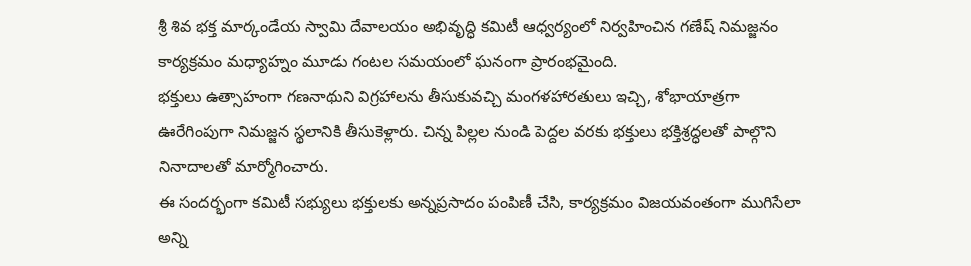శ్రీ శివ భక్త మార్కండేయ స్వామి దేవాలయం అభివృద్ధి కమిటీ ఆధ్వర్యంలో నిర్వహించిన గణేష్ నిమజ్జనం కార్యక్రమం మధ్యాహ్నం మూడు గంటల సమయంలో ఘనంగా ప్రారంభమైంది.
భక్తులు ఉత్సాహంగా గణనాథుని విగ్రహాలను తీసుకువచ్చి మంగళహారతులు ఇచ్చి, శోభాయాత్రగా ఊరేగింపుగా నిమజ్జన స్థలానికి తీసుకెళ్లారు. చిన్న పిల్లల నుండి పెద్దల వరకు భక్తులు భక్తిశ్రద్ధలతో పాల్గొని నినాదాలతో మార్మోగించారు.
ఈ సందర్భంగా కమిటీ సభ్యులు భక్తులకు అన్నప్రసాదం పంపిణీ చేసి, కార్యక్రమం విజయవంతంగా ముగిసేలా అన్ని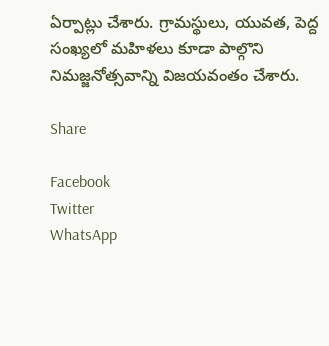ఏర్పాట్లు చేశారు. గ్రామస్థులు, యువత, పెద్ద సంఖ్యలో మహిళలు కూడా పాల్గొని నిమజ్జనోత్సవాన్ని విజయవంతం చేశారు.

Share

Facebook
Twitter
WhatsApp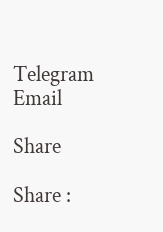Telegram
Email

Share

Share :